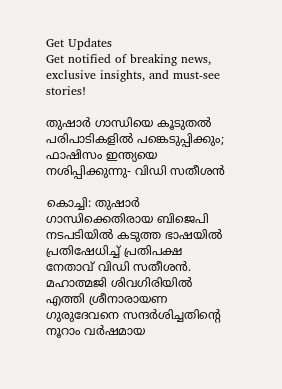Get Updates
Get notified of breaking news, exclusive insights, and must-see stories!

തുഷാര്‍ ഗാന്ധിയെ കൂടുതല്‍ പരിപാടികളില്‍ പങ്കെടുപ്പിക്കും; ഫാഷിസം ഇന്ത്യയെ നശിപ്പിക്കുന്നു- വിഡി സതീശന്‍

കൊച്ചി: തുഷാര്‍ ഗാന്ധിക്കെതിരായ ബിജെപി നടപടിയില്‍ കടുത്ത ഭാഷയില്‍ പ്രതിഷേധിച്ച് പ്രതിപക്ഷ നേതാവ് വിഡി സതീശന്‍. മഹാത്മജി ശിവഗിരിയില്‍ എത്തി ശ്രീനാരായണ ഗുരുദേവനെ സന്ദര്‍ശിച്ചതിന്റെ നൂറാം വര്‍ഷമായ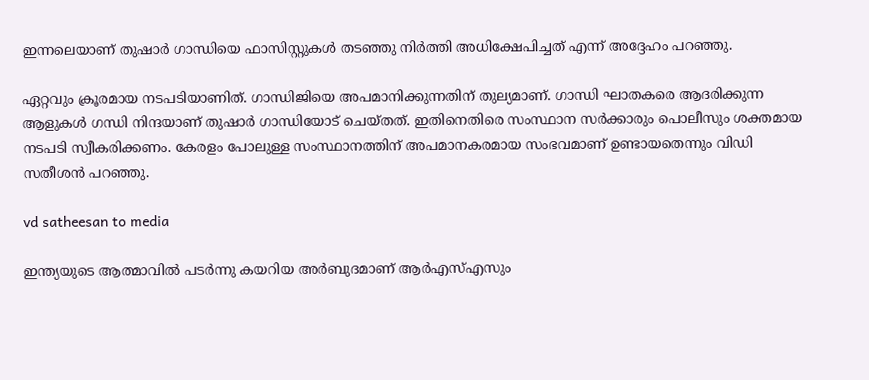ഇന്നലെയാണ് തുഷാര്‍ ഗാന്ധിയെ ഫാസിസ്റ്റുകള്‍ തടഞ്ഞു നിര്‍ത്തി അധിക്ഷേപിച്ചത് എന്ന് അദ്ദേഹം പറഞ്ഞു.

ഏറ്റവും ക്രൂരമായ നടപടിയാണിത്. ഗാന്ധിജിയെ അപമാനിക്കുന്നതിന് തുല്യമാണ്. ഗാന്ധി ഘാതകരെ ആദരിക്കുന്ന ആളുകള്‍ ഗന്ധി നിന്ദയാണ് തുഷാര്‍ ഗാന്ധിയോട് ചെയ്തത്. ഇതിനെതിരെ സംസ്ഥാന സര്‍ക്കാരും പൊലീസും ശക്തമായ നടപടി സ്വീകരിക്കണം. കേരളം പോലുള്ള സംസ്ഥാനത്തിന് അപമാനകരമായ സംഭവമാണ് ഉണ്ടായതെന്നും വിഡി സതീശന്‍ പറഞ്ഞു.

vd satheesan to media

ഇന്ത്യയുടെ ആത്മാവില്‍ പടര്‍ന്നു കയറിയ അര്‍ബുദമാണ് ആര്‍എസ്എസും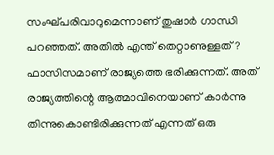സംഘ്പരിവാറുമെന്നാണ് തുഷാര്‍ ഗാന്ധി പറഞ്ഞത്. അതില്‍ എന്ത് തെറ്റാണുള്ളത്? ഫാസിസമാണ് രാജ്യത്തെ ഭരിക്കുന്നത്. അത് രാജ്യത്തിന്റെ ആത്മാവിനെയാണ് കാര്‍ന്നു തിന്നുകൊണ്ടിരിക്കുന്നത് എന്നത് ഒരു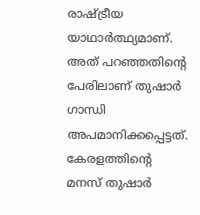രാഷ്ട്രീയ യാഥാര്‍ത്ഥ്യമാണ്. അത് പറഞ്ഞതിന്റെ പേരിലാണ് തുഷാര്‍ ഗാന്ധി അപമാനിക്കപ്പെട്ടത്. കേരളത്തിന്റെ മനസ് തുഷാര്‍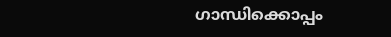ഗാന്ധിക്കൊപ്പം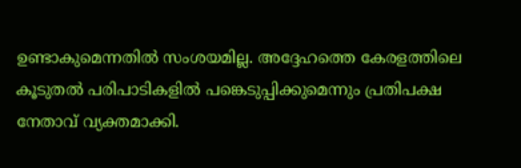ഉണ്ടാകുമെന്നതില്‍ സംശയമില്ല. അദ്ദേഹത്തെ കേരളത്തിലെ കൂടുതല്‍ പരിപാടികളില്‍ പങ്കെടുപ്പിക്കുമെന്നും പ്രതിപക്ഷ നേതാവ് വ്യക്തമാക്കി.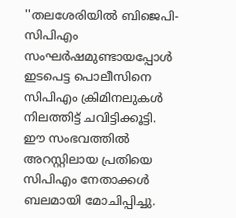''തലശേരിയില്‍ ബിജെപി-സിപിഎം സംഘര്‍ഷമുണ്ടായപ്പോള്‍ ഇടപെട്ട പൊലീസിനെ സിപിഎം ക്രിമിനലുകള്‍ നിലത്തിട്ട് ചവിട്ടിക്കൂട്ടി. ഈ സംഭവത്തില്‍ അറസ്റ്റിലായ പ്രതിയെ സിപിഎം നേതാക്കള്‍ ബലമായി മോചിപ്പിച്ചു.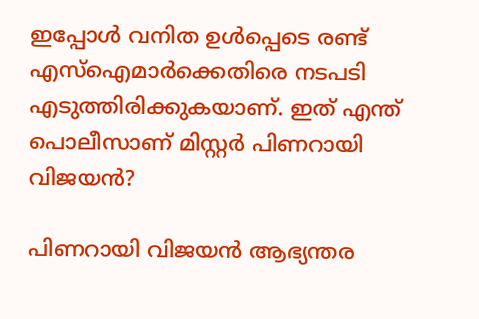ഇപ്പോള്‍ വനിത ഉള്‍പ്പെടെ രണ്ട് എസ്‌ഐമാര്‍ക്കെതിരെ നടപടി എടുത്തിരിക്കുകയാണ്. ഇത് എന്ത് പൊലീസാണ് മിസ്റ്റര്‍ പിണറായി വിജയന്‍?

പിണറായി വിജയന്‍ ആഭ്യന്തര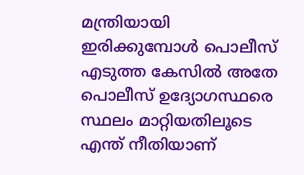മന്ത്രിയായി ഇരിക്കുമ്പോള്‍ പൊലീസ് എടുത്ത കേസില്‍ അതേ പൊലീസ് ഉദ്യോഗസ്ഥരെ സ്ഥലം മാറ്റിയതിലൂടെ എന്ത് നീതിയാണ്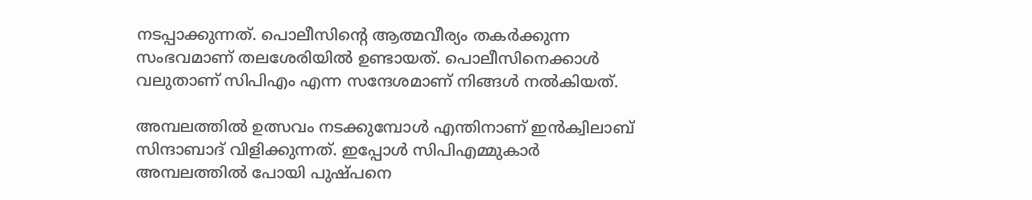നടപ്പാക്കുന്നത്. പൊലീസിന്റെ ആത്മവീര്യം തകര്‍ക്കുന്ന സംഭവമാണ് തലശേരിയില്‍ ഉണ്ടായത്. പൊലീസിനെക്കാള്‍ വലുതാണ് സിപിഎം എന്ന സന്ദേശമാണ് നിങ്ങള്‍ നല്‍കിയത്.

അമ്പലത്തില്‍ ഉത്സവം നടക്കുമ്പോള്‍ എന്തിനാണ് ഇന്‍ക്വിലാബ് സിന്ദാബാദ് വിളിക്കുന്നത്. ഇപ്പോള്‍ സിപിഎമ്മുകാര്‍ അമ്പലത്തില്‍ പോയി പുഷ്പനെ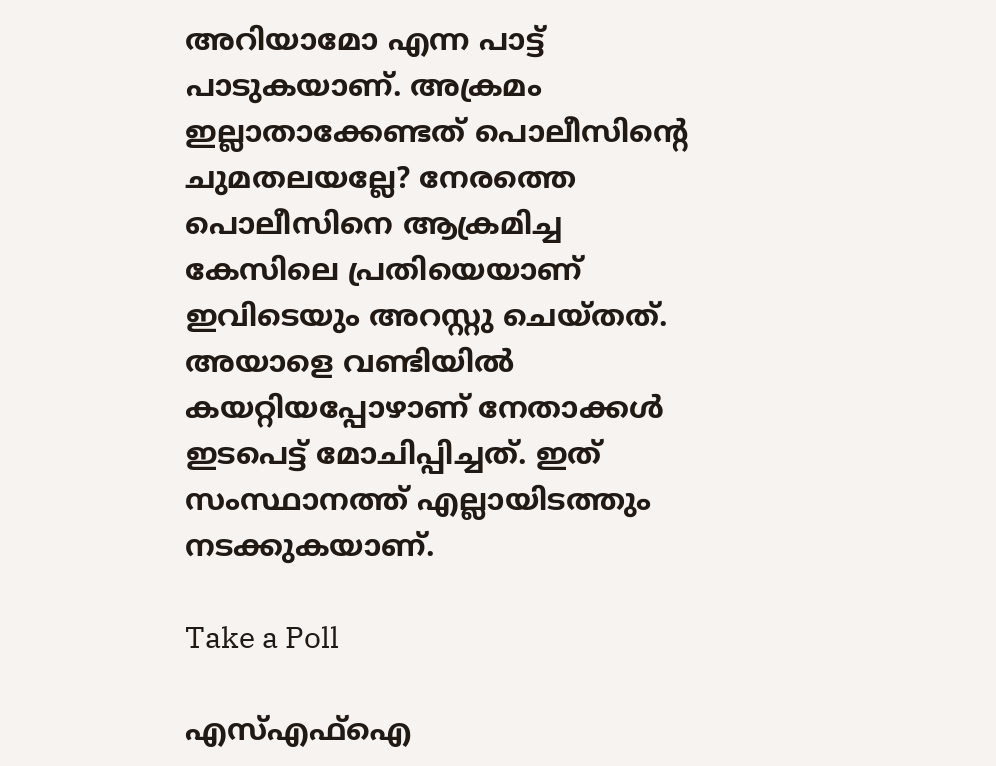അറിയാമോ എന്ന പാട്ട് പാടുകയാണ്. അക്രമം ഇല്ലാതാക്കേണ്ടത് പൊലീസിന്റെ ചുമതലയല്ലേ? നേരത്തെ പൊലീസിനെ ആക്രമിച്ച കേസിലെ പ്രതിയെയാണ് ഇവിടെയും അറസ്റ്റു ചെയ്തത്. അയാളെ വണ്ടിയില്‍ കയറ്റിയപ്പോഴാണ് നേതാക്കള്‍ ഇടപെട്ട് മോചിപ്പിച്ചത്. ഇത് സംസ്ഥാനത്ത് എല്ലായിടത്തും നടക്കുകയാണ്.

Take a Poll

എസ്എഫ്‌ഐ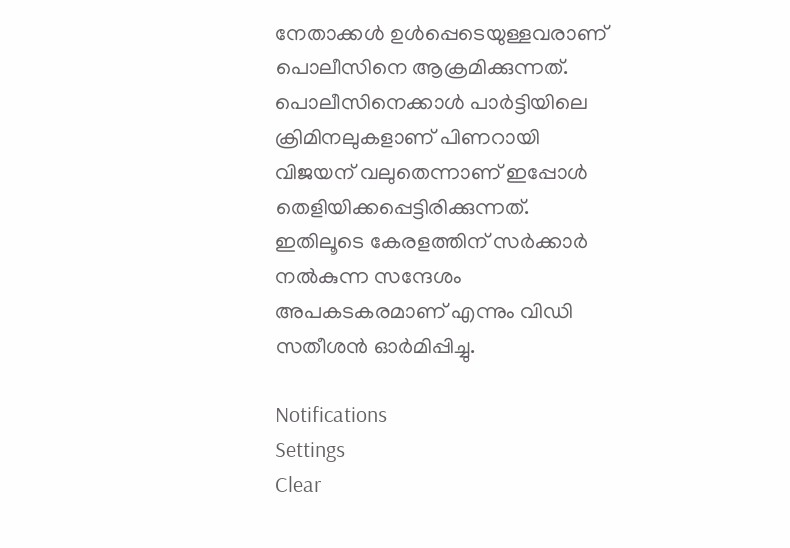നേതാക്കള്‍ ഉള്‍പ്പെടെയുള്ളവരാണ് പൊലീസിനെ ആക്രമിക്കുന്നത്. പൊലീസിനെക്കാള്‍ പാര്‍ട്ടിയിലെ ക്രിമിനലുകളാണ് പിണറായി വിജയന് വലുതെന്നാണ് ഇപ്പോള്‍ തെളിയിക്കപ്പെട്ടിരിക്കുന്നത്. ഇതിലൂടെ കേരളത്തിന് സര്‍ക്കാര്‍ നല്‍കുന്ന സന്ദേശം അപകടകരമാണ് എന്നും വിഡി സതീശന്‍ ഓര്‍മിപ്പിച്ചു.

Notifications
Settings
Clear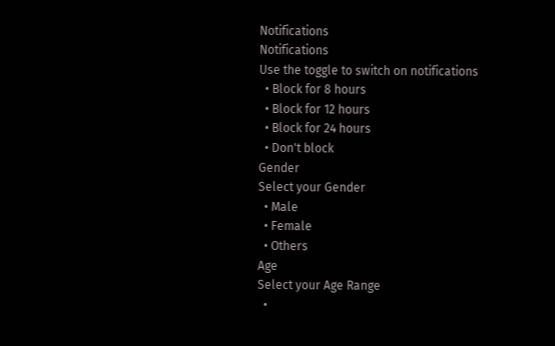Notifications
Notifications
Use the toggle to switch on notifications
  • Block for 8 hours
  • Block for 12 hours
  • Block for 24 hours
  • Don't block
Gender
Select your Gender
  • Male
  • Female
  • Others
Age
Select your Age Range
  •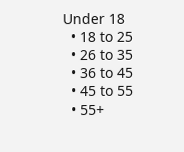Under 18
  • 18 to 25
  • 26 to 35
  • 36 to 45
  • 45 to 55
  • 55+